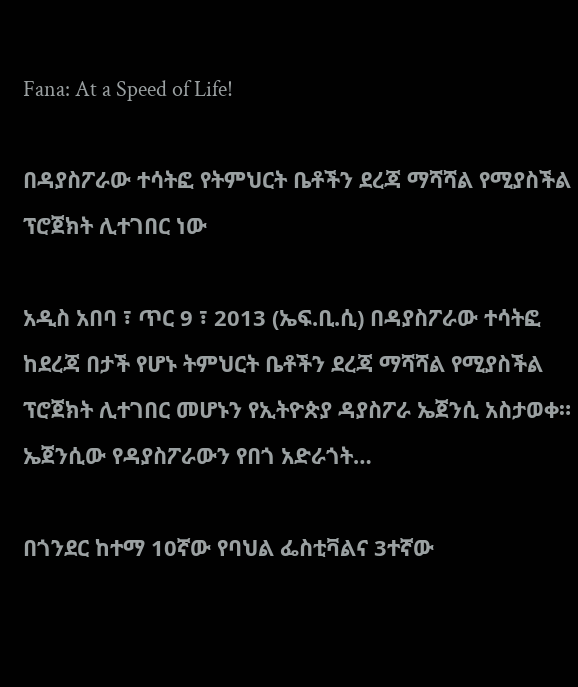Fana: At a Speed of Life!

በዳያስፖራው ተሳትፎ የትምህርት ቤቶችን ደረጃ ማሻሻል የሚያስችል ፕሮጀክት ሊተገበር ነው

አዲስ አበባ ፣ ጥር 9 ፣ 2013 (ኤፍ.ቢ.ሲ) በዳያስፖራው ተሳትፎ ከደረጃ በታች የሆኑ ትምህርት ቤቶችን ደረጃ ማሻሻል የሚያስችል ፕሮጀክት ሊተገበር መሆኑን የኢትዮጵያ ዳያስፖራ ኤጀንሲ አስታወቀ። ኤጀንሲው የዳያስፖራውን የበጎ አድራጎት…

በጎንደር ከተማ 10ኛው የባህል ፌስቲቫልና 3ተኛው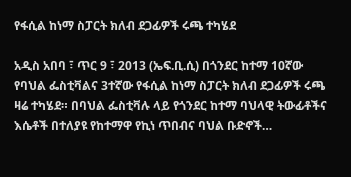የፋሲል ከነማ ስፓርት ክለብ ደጋፊዎች ሩጫ ተካሄደ

አዲስ አበባ ፣ ጥር 9 ፣ 2013 (ኤፍ.ቢ.ሲ) በጎንደር ከተማ 10ኛው የባህል ፌስቲቫልና 3ተኛው የፋሲል ከነማ ስፓርት ክለብ ደጋፊዎች ሩጫ ዛሬ ተካሄደ። በባህል ፌስቲቫሉ ላይ የጎንደር ከተማ ባህላዊ ትውፊቶችና እሴቶች በተለያዩ የከተማዋ የኪነ ጥበብና ባህል ቡድኖች…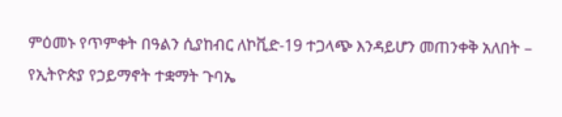ምዕመኑ የጥምቀት በዓልን ሲያከብር ለኮቪድ-19 ተጋላጭ እንዳይሆን መጠንቀቅ አለበት – የኢትዮጵያ የኃይማኖት ተቋማት ጉባኤ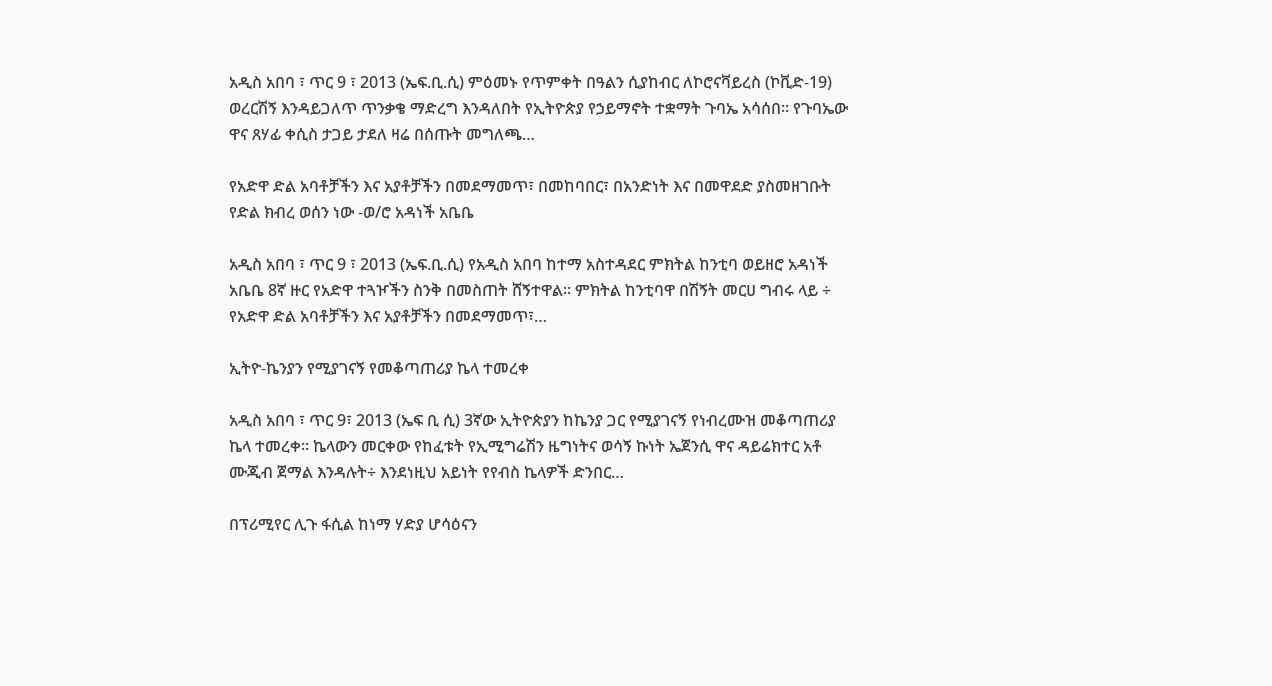አዲስ አበባ ፣ ጥር 9 ፣ 2013 (ኤፍ.ቢ.ሲ) ምዕመኑ የጥምቀት በዓልን ሲያከብር ለኮሮናቫይረስ (ኮቪድ-19) ወረርሽኝ እንዳይጋለጥ ጥንቃቄ ማድረግ እንዳለበት የኢትዮጵያ የኃይማኖት ተቋማት ጉባኤ አሳሰበ። የጉባኤው ዋና ጸሃፊ ቀሲስ ታጋይ ታደለ ዛሬ በሰጡት መግለጫ…

የአድዋ ድል አባቶቻችን እና አያቶቻችን በመደማመጥ፣ በመከባበር፣ በአንድነት እና በመዋደድ ያስመዘገቡት የድል ክብረ ወሰን ነው -ወ/ሮ አዳነች አቤቤ

አዲስ አበባ ፣ ጥር 9 ፣ 2013 (ኤፍ.ቢ.ሲ) የአዲስ አበባ ከተማ አስተዳደር ምክትል ከንቲባ ወይዘሮ አዳነች አቤቤ 8ኛ ዙር የአድዋ ተጓዦችን ስንቅ በመስጠት ሸኝተዋል፡፡ ምክትል ከንቲባዋ በሽኝት መርሀ ግብሩ ላይ ÷ የአድዋ ድል አባቶቻችን እና አያቶቻችን በመደማመጥ፣…

ኢትዮ-ኬንያን የሚያገናኝ የመቆጣጠሪያ ኬላ ተመረቀ

አዲስ አበባ ፣ ጥር 9፣ 2013 (ኤፍ ቢ ሲ) 3ኛው ኢትዮጵያን ከኬንያ ጋር የሚያገናኝ የነብረሙዝ መቆጣጠሪያ ኬላ ተመረቀ፡፡ ኬላውን መርቀው የከፈቱት የኢሚግሬሽን ዜግነትና ወሳኝ ኩነት ኤጀንሲ ዋና ዳይሬክተር አቶ ሙጂብ ጀማል እንዳሉት÷ እንደነዚህ አይነት የየብስ ኬላዎች ድንበር…

በፕሪሚየር ሊጉ ፋሲል ከነማ ሃድያ ሆሳዕናን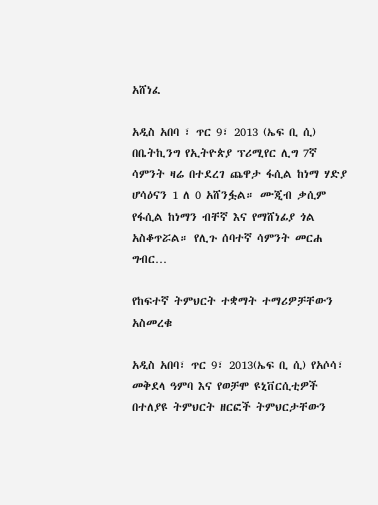አሸነፈ

አዲስ አበባ ፣ ጥር 9፣ 2013 (ኤፍ ቢ ሲ) በቤትኪንግ የኢትዮጵያ ፕሪሚየር ሊግ 7ኛ ሳምንት ዛሬ በተደረገ ጨዋታ ፋሲል ከነማ ሃድያ ሆሳዕናን 1 ለ 0 አሸንፏል። ሙጂብ ቃሲም የፋሲል ከነማን ብቸኛ እና የማሸነፊያ ጎል አስቆጥሯል። የሊጉ ሰባተኛ ሳምንት መርሐ ግብር…

የከፍተኛ ትምህርት ተቋማት ተማሪዎቻቸውን አስመረቁ

አዲስ አበባ፣ ጥር 9፣ 2013(ኤፍ ቢ ሲ) የአሶሳ፣ መቅደላ ዓምባ እና የወቻሞ ዩኒቨርሲቲዎች በተለያዩ ትምህርት ዘርፎች ትምህርታቸውን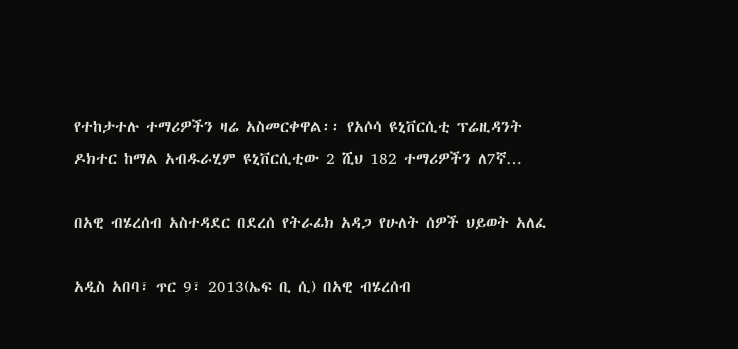የተከታተሉ ተማሪዎችን ዛሬ አስመርቀዋል፡፡ የአሶሳ ዩኒቨርሲቲ ፕሬዚዳንት ዶክተር ከማል አብዱራሂም ዩኒቨርሲቲው 2 ሺህ 182 ተማሪዎችን ለ7ኛ…

በአዊ ብሄረሰብ አስተዳደር በደረሰ የትራፊክ አዳጋ የሁለት ሰዎች ህይወት አለፈ

አዲስ አበባ፣ ጥር 9፣ 2013(ኤፍ ቢ ሲ) በአዊ ብሄረሰብ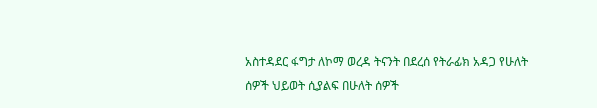አስተዳደር ፋግታ ለኮማ ወረዳ ትናንት በደረሰ የትራፊክ አዳጋ የሁለት ሰዎች ህይወት ሲያልፍ በሁለት ሰዎች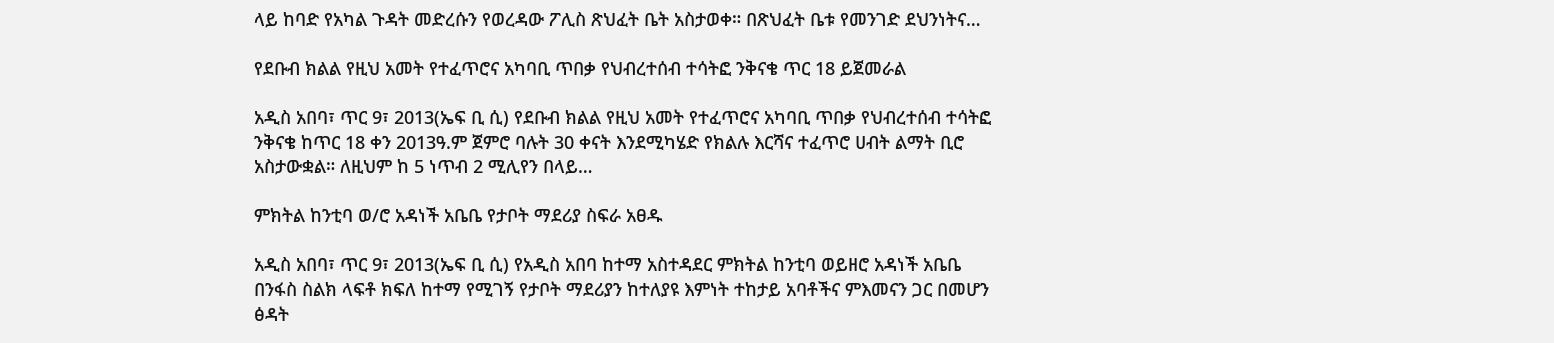ላይ ከባድ የአካል ጉዳት መድረሱን የወረዳው ፖሊስ ጽህፈት ቤት አስታወቀ። በጽህፈት ቤቱ የመንገድ ደህንነትና…

የደቡብ ክልል የዚህ አመት የተፈጥሮና አካባቢ ጥበቃ የህብረተሰብ ተሳትፎ ንቅናቄ ጥር 18 ይጀመራል

አዲስ አበባ፣ ጥር 9፣ 2013(ኤፍ ቢ ሲ) የደቡብ ክልል የዚህ አመት የተፈጥሮና አካባቢ ጥበቃ የህብረተሰብ ተሳትፎ ንቅናቄ ከጥር 18 ቀን 2013ዓ.ም ጀምሮ ባሉት 30 ቀናት እንደሚካሄድ የክልሉ እርሻና ተፈጥሮ ሀብት ልማት ቢሮ አስታውቋል። ለዚህም ከ 5 ነጥብ 2 ሚሊየን በላይ…

ምክትል ከንቲባ ወ/ሮ አዳነች አቤቤ የታቦት ማደሪያ ስፍራ አፀዱ

አዲስ አበባ፣ ጥር 9፣ 2013(ኤፍ ቢ ሲ) የአዲስ አበባ ከተማ አስተዳደር ምክትል ከንቲባ ወይዘሮ አዳነች አቤቤ በንፋስ ስልክ ላፍቶ ክፍለ ከተማ የሚገኝ የታቦት ማደሪያን ከተለያዩ እምነት ተከታይ አባቶችና ምእመናን ጋር በመሆን ፅዳት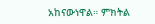አከናውነዋል። ምክትል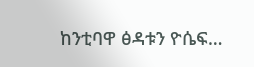ከንቲባዋ ፅዳቱን ዮሴፍ…